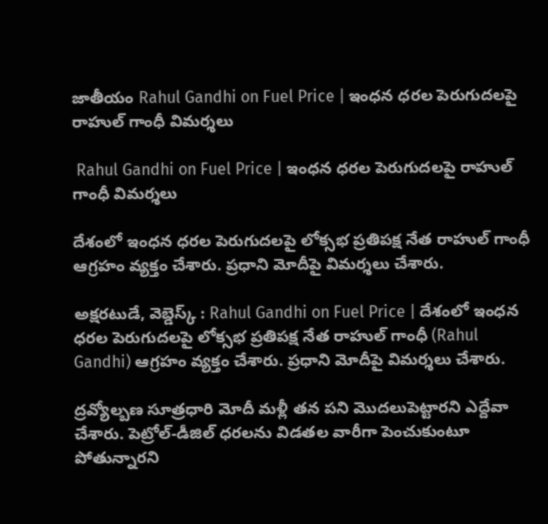జాతీయం Rahul Gandhi on Fuel Price | ఇంధన ధరల పెరుగుదలపై రాహుల్ గాంధీ విమర్శలు

 Rahul Gandhi on Fuel Price | ఇంధన ధరల పెరుగుదలపై రాహుల్ గాంధీ విమర్శలు

దేశంలో ఇంధన ధరల పెరుగుదలపై లోక్సభ ప్రతిపక్ష నేత రాహుల్ గాంధీ ఆగ్రహం వ్యక్తం చేశారు. ప్రధాని మోదీపై విమర్శలు చేశారు.

అక్షరటుడే, వెబ్డెస్క్ : Rahul Gandhi on Fuel Price | దేశంలో ఇంధన ధరల పెరుగుదలపై లోక్సభ ప్రతిపక్ష నేత రాహుల్ గాంధీ (Rahul Gandhi) ఆగ్రహం వ్యక్తం చేశారు. ప్రధాని మోదీపై విమర్శలు చేశారు.

ద్రవ్యోల్బణ సూత్రధారి మోదీ మళ్లీ తన పని మొదలుపెట్టారని ఎద్దేవా చేశారు. పెట్రోల్-డీజిల్ ధరలను విడతల వారీగా పెంచుకుంటూ పోతున్నారని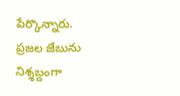పేర్కొన్నారు. ప్రజల జేబును నిశ్శబ్దంగా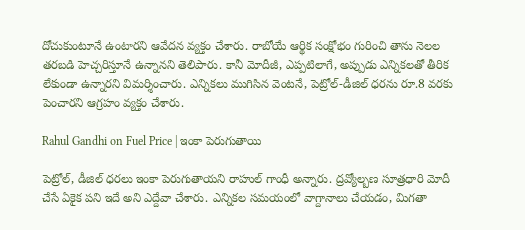దోచుకుంటూనే ఉంటారని ఆవేదన వ్యక్తం చేశారు. రాబోయే ఆర్థిక సంక్షోభం గురించి తాను నెలల తరబడి హెచ్చరిస్తూనే ఉన్నానని తెలిపారు. కానీ మోదీజీ, ఎప్పటిలాగే, అప్పుడు ఎన్నికలతో తీరిక లేకుండా ఉన్నారని విమర్శించారు. ఎన్నికలు ముగిసిన వెంటనే, పెట్రోల్-డీజిల్ ధరను రూ.8 వరకు పెంచారని ఆగ్రహం వ్యక్తం చేశారు.

Rahul Gandhi on Fuel Price | ఇంకా పెరుగుతాయి

పెట్రోల్, డీజిల్ ధరలు ఇంకా పెరుగుతాయని రాహుల్ గాంధీ అన్నారు. ద్రవ్యోల్బణ సూత్రధారి మోదీ చేసే ఏకైక పని ఇదే అని ఎద్దేవా చేశారు. ఎన్నికల సమయంలో వాగ్దానాలు చేయడం, మిగతా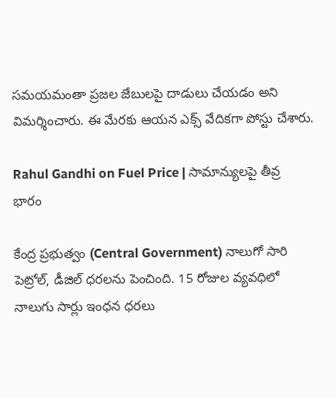సమయమంతా ప్రజల జేబులపై దాడులు చేయడం అని విమర్శించారు. ఈ మేరకు ఆయన ఎక్స్ వేదికగా పోస్టు చేశారు.

Rahul Gandhi on Fuel Price | సామాన్యులపై తీవ్ర భారం

కేంద్ర ప్రభుత్వం (Central Government) నాలుగో సారి పెట్రోల్, డీజిల్ ధరలను పెంచింది. 15 రోజుల వ్యవధిలో నాలుగు సార్లు ఇంధన ధరలు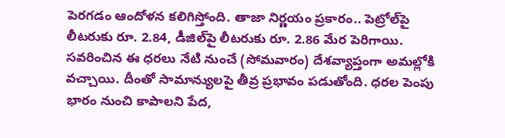పెరగడం ఆందోళన కలిగిస్తోంది. తాజా నిర్ణయం ప్రకారం.. పెట్రోల్‌పై లీటరుకు రూ. 2.84, డీజిల్‌పై లీటరుకు రూ. 2.86 మేర పెరిగాయి. సవరించిన ఈ ధరలు నేటి నుంచే (సోమవారం) దేశవ్యాప్తంగా అమల్లోకి వచ్చాయి. దీంతో సామాన్యులపై తీవ్ర ప్రభావం పడుతోంది. ధరల పెంపు భారం నుంచి కాపాలని పేద,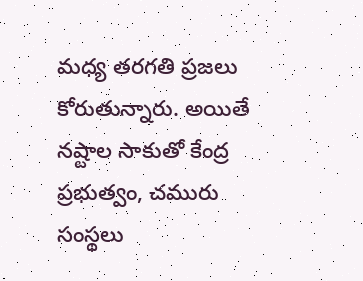మధ్య తరగతి ప్రజలు కోరుతున్నారు. అయితే నష్టాల సాకుతో కేంద్ర ప్రభుత్వం, చమురు సంస్థలు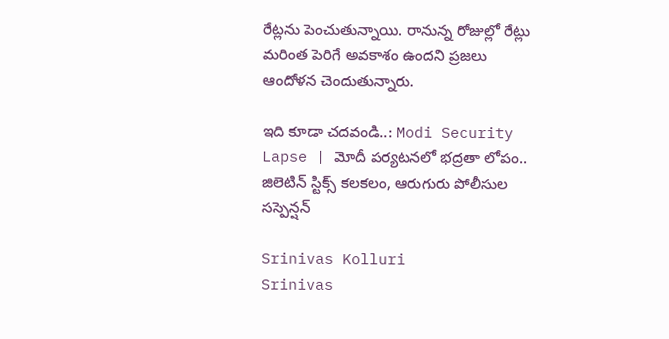రేట్లను పెంచుతున్నాయి. రానున్న రోజుల్లో రేట్లు మరింత పెరిగే అవకాశం ఉందని ప్రజలు ఆందోళన చెందుతున్నారు.

ఇది కూడా చదవండి..: Modi Security Lapse | మోదీ పర్యటనలో భద్రతా లోపం.. జిలెటిన్ స్టిక్స్ కలకలం, ఆరుగురు పోలీసుల సస్పెన్షన్

Srinivas Kolluri
Srinivas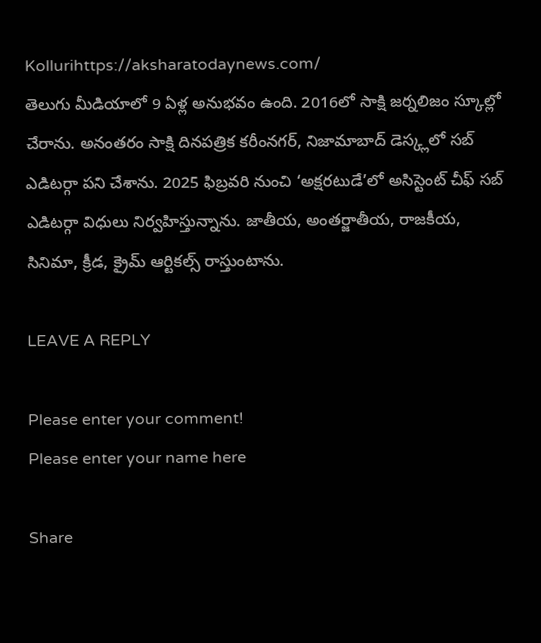Kollurihttps://aksharatodaynews.com/
తెలుగు మీడియాలో 9 ఏళ్ల అనుభవం ఉంది. 2016లో సాక్షి జర్నలిజం స్కూల్లో చేరాను. అనంతరం సాక్షి దినపత్రిక కరీంనగర్, నిజామాబాద్ డెస్క్లలో సబ్ ఎడిటర్గా పని చేశాను. 2025 ఫిబ్రవరి నుంచి ‘అక్షరటుడే’లో అసిస్టెంట్ చీఫ్ సబ్ ఎడిటర్గా విధులు నిర్వహిస్తున్నాను. జాతీయ, అంతర్జాతీయ, రాజకీయ, సినిమా, క్రీడ, క్రైమ్ ఆర్టికల్స్ రాస్తుంటాను.

LEAVE A REPLY

Please enter your comment!
Please enter your name here

Share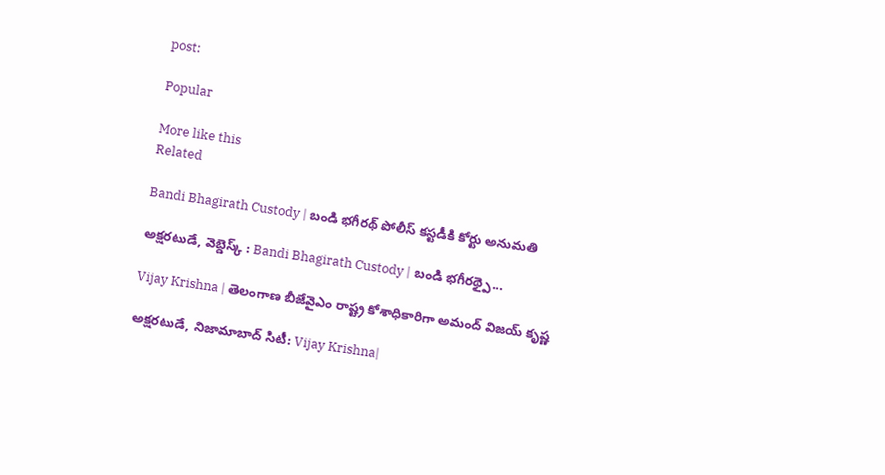post:

Popular

More like this
Related

Bandi Bhagirath Custody | బండి భగీరథ్ పోలీస్ కస్టడీకి కోర్టు అనుమతి

అక్షరటుడే, వెబ్డెస్క్ : Bandi Bhagirath Custody | బండి భగీరథ్పై...

Vijay Krishna | తెలంగాణ బీజేవైఎం రాష్ట్ర కోశాధికారిగా అమంద్ విజయ్ కృష్ణ

అక్షరటుడే, నిజామాబాద్ సిటీ: Vijay Krishna|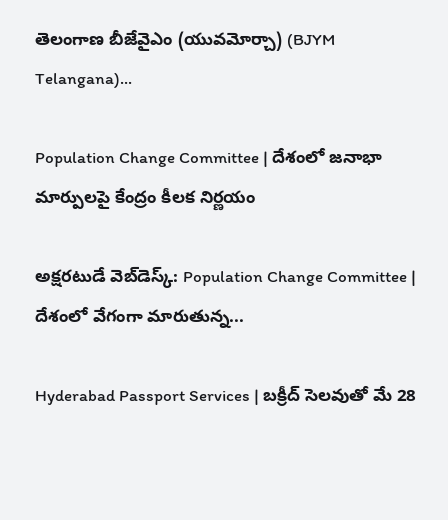తెలంగాణ బీజేవైఎం (యువమోర్చా) (BJYM Telangana)...

Population Change Committee | దేశంలో జనాభా మార్పులపై కేంద్రం కీలక నిర్ణయం

అక్షరటుడే‌ వెబ్‌‌డెస్క్: Population Change Committee | దేశంలో వేగంగా మారుతున్న...

Hyderabad Passport Services | బక్రీద్ సెలవుతో మే 28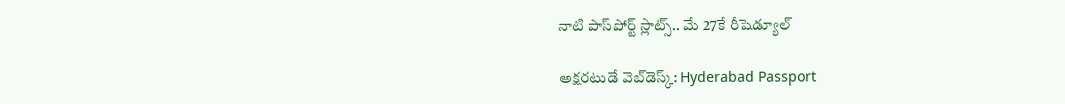నాటి పాస్‌పోర్ట్ స్లాట్స్.. మే 27కే రీషెడ్యూల్

అక్షరటుడే వెబ్‌డెస్క్: Hyderabad Passport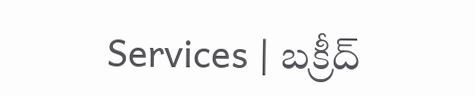Services | బక్రీద్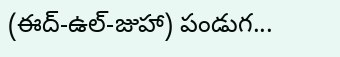(ఈద్-ఉల్-జుహా) పండుగ...